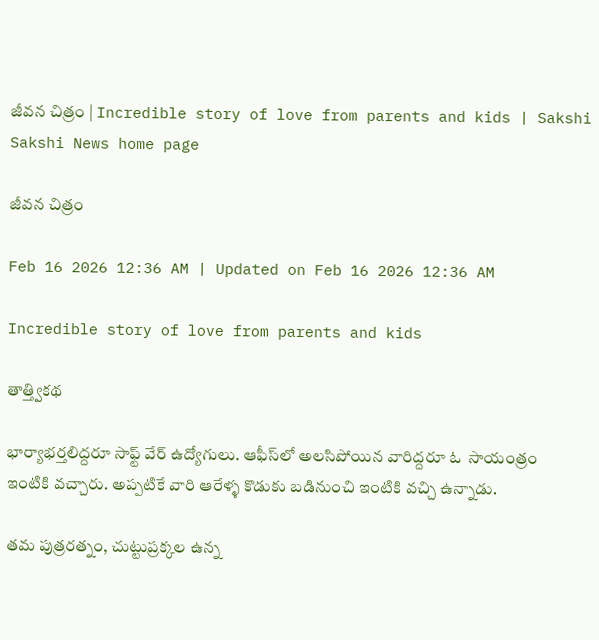జీవన చిత్రం | Incredible story of love from parents and kids | Sakshi
Sakshi News home page

జీవన చిత్రం

Feb 16 2026 12:36 AM | Updated on Feb 16 2026 12:36 AM

Incredible story of love from parents and kids

తాత్త్వికథ

భార్యాభర్తలిద్దరూ సాఫ్ట్‌ వేర్‌ ఉద్యోగులు. ఆఫీస్‌లో అలసిపోయిన వారిద్దరూ ఓ  సాయంత్రం  ఇంటికి వచ్చారు. అప్పటికే వారి ఆరేళ్ళ కొడుకు బడినుంచి ఇంటికి వచ్చి ఉన్నాడు.

తమ పుత్రరత్నం, చుట్టుప్రక్కల ఉన్న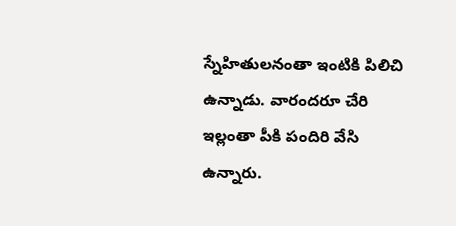స్నేహితులనంతా ఇంటికి పిలిచి ఉన్నాడు. వారందరూ చేరి  ఇల్లంతా పీకి పందిరి వేసి ఉన్నారు.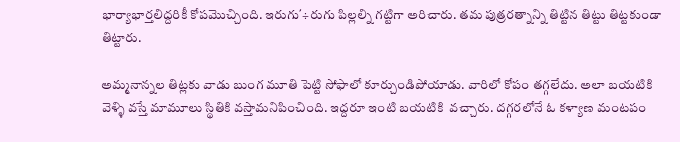భార్యాభార్తలిద్దరికీ కోపమొచ్చింది. ఇరుగు΄÷రుగు పిల్లల్ని గట్టిగా అరిచారు. తమ పుత్రరత్నాన్ని తిట్టిన తిట్టు తిట్టకుండా తిట్టారు.

అమ్మనాన్నల తిట్లకు వాడు బుంగ మూతి పెట్టి సోఫాలో కూర్చుండిపోయాడు. వారిలో కోపం తగ్గలేదు. అలా బయటికి వెళ్ళి వస్తే మామూలు స్థితికి వస్తామనిపించింది. ఇద్దరూ ఇంటి బయటికి  వచ్చారు. దగ్గరలోనే ఓ కళ్యాణ మంటపం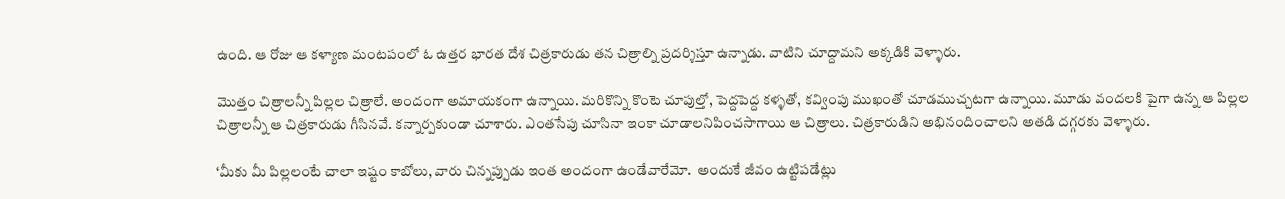ఉంది. ఆ రోజు ఆ కళ్యాణ మంటపంలో ఓ ఉత్తర భారత దేశ చిత్రకారుడు తన చిత్రాల్ని ప్రదర్శిస్తూ ఉన్నాడు. వాటిని చూద్దామని అక్కడికి వెళ్ళారు.

మొత్తం చిత్రాలన్నీ పిల్లల చిత్రాలే. అందంగా అమాయకంగా ఉన్నాయి. మరికొన్ని కొంటె చూపుల్తో, పెద్దపెద్ద కళ్ళతో, కవ్వింపు ముఖంతో చూడముచ్చటగా ఉన్నాయి. మూడు వందలకి పైగా ఉన్న ఆ పిల్లల చిత్రాలన్నీ ఆ చిత్రకారుడు గీసినవే. కన్నార్పకుండా చూశారు. ఎంతసేపు చూసినా ఇంకా చూడాలనిపించసాగాయి ఆ చిత్రాలు. చిత్రకారుడిని అభినందించాలని అతడి దగ్గరకు వెళ్ళారు.

‘మీకు మీ పిల్లలంటే చాలా ఇష్టం కాబోలు, వారు చిన్నప్పుడు ఇంత అందంగా ఉండేవారేమో.  అందుకే జీవం ఉట్టిపడేట్లు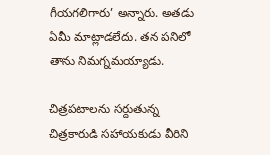గీయగలిగారు’ అన్నారు. అతడు ఏమీ మాట్లాడలేదు. తన పనిలో తాను నిమగ్నమయ్యాడు.

చిత్రపటాలను సర్దుతున్న చిత్రకారుడి సహాయకుడు వీరిని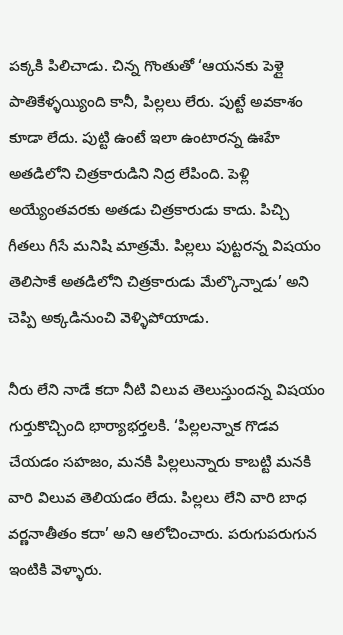పక్కకి పిలిచాడు. చిన్న గొంతుతో ‘ఆయనకు పెళ్లై పాతికేళ్ళయ్యింది కానీ, పిల్లలు లేరు. పుట్టే అవకాశం కూడా లేదు. పుట్టి ఉంటే ఇలా ఉంటారన్న ఊహే అతడిలోని చిత్రకారుడిని నిద్ర లేపింది. పెళ్లి అయ్యేంతవరకు అతడు చిత్రకారుడు కాదు. పిచ్చి గీతలు గీసే మనిషి మాత్రమే. పిల్లలు పుట్టరన్న విషయం తెలిసాకే అతడిలోని చిత్రకారుడు మేల్కొన్నాడు’ అని చెప్పి అక్కడినుంచి వెళ్ళిపోయాడు.

నీరు లేని నాడే కదా నీటి విలువ తెలుస్తుందన్న విషయం గుర్తుకొచ్చింది భార్యాభర్తలకి. ‘పిల్లలన్నాక గొడవ చేయడం సహజం, మనకి పిల్లలున్నారు కాబట్టి మనకి వారి విలువ తెలియడం లేదు. పిల్లలు లేని వారి బాధ వర్ణనాతీతం కదా’ అని ఆలోచించారు. పరుగుపరుగున ఇంటికి వెళ్ళారు.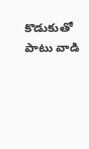కొడుకుతో పాటు వాడి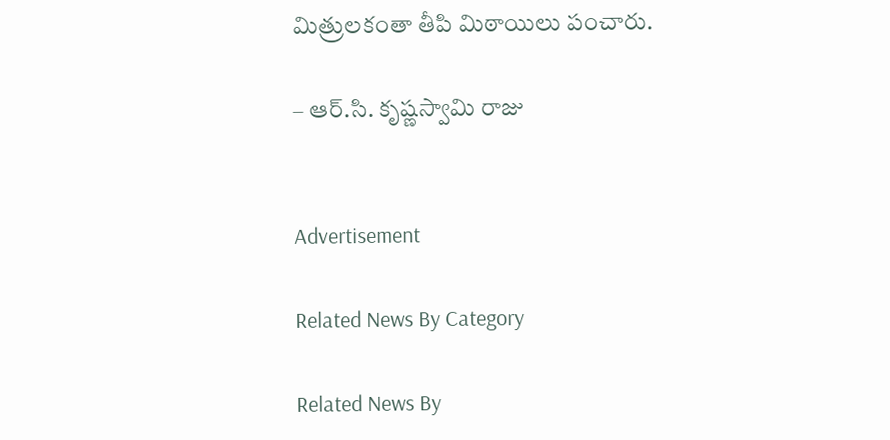మిత్రులకంతా తీపి మిఠాయిలు పంచారు.

– ఆర్‌.సి. కృష్ణస్వామి రాజు


Advertisement

Related News By Category

Related News By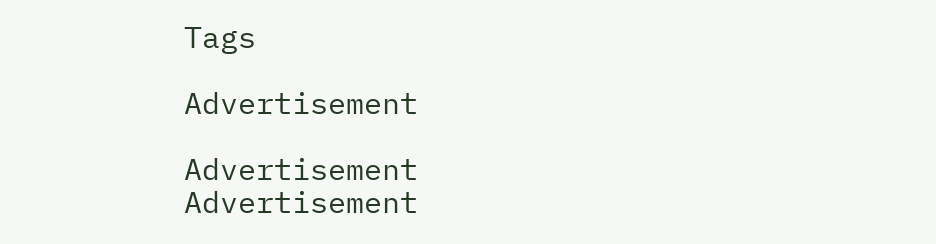Tags

Advertisement

Advertisement
Advertisement